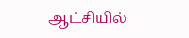ஆட்சியில்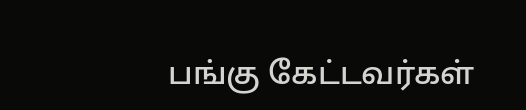பங்கு கேட்டவர்கள்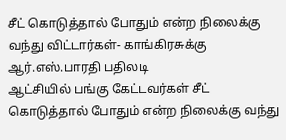சீட் கொடுத்தால் போதும் என்ற நிலைக்கு வந்து விட்டார்கள்- காங்கிரசுக்கு ஆர்.எஸ்.பாரதி பதிலடி
ஆட்சியில் பங்கு கேட்டவர்கள் சீட் கொடுத்தால் போதும் என்ற நிலைக்கு வந்து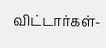விட்டார்கள்-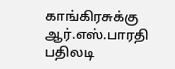காங்கிரசுக்கு ஆர்.எஸ்.பாரதி பதிலடி